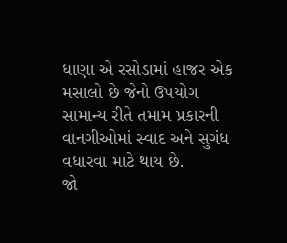ધાણા એ રસોડામાં હાજર એક મસાલો છે જેનો ઉપયોગ સામાન્ય રીતે તમામ પ્રકારની વાનગીઓમાં સ્વાદ અને સુગંધ વધારવા માટે થાય છે.
જો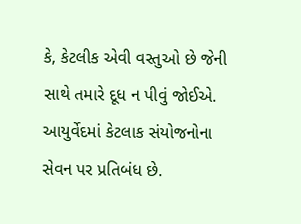કે, કેટલીક એવી વસ્તુઓ છે જેની સાથે તમારે દૂધ ન પીવું જોઈએ. આયુર્વેદમાં કેટલાક સંયોજનોના સેવન પર પ્રતિબંધ છે.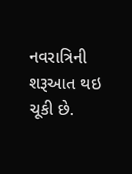નવરાત્રિની શરૂઆત થઇ ચૂકી છે.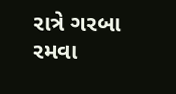રાત્રે ગરબા રમવા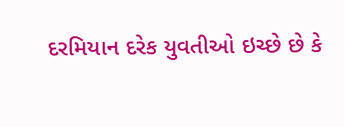દરમિયાન દરેક યુવતીઓ ઇચ્છે છે કે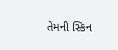તેમની સ્કિન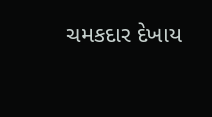ચમકદાર દેખાય